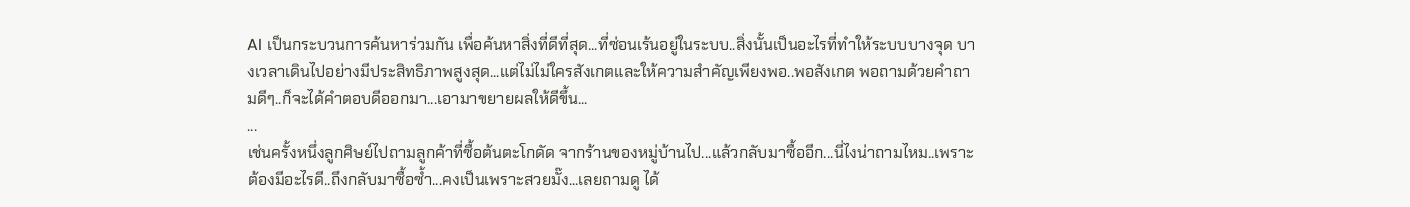AI เป็นกระบวนการค้นหาร่วมกัน เพื่อค้นหาสิ่งที่ดีที่สุด...ที่ซ่อนเร้นอยู่ในระบบ..สิ่งนั้นเป็นอะไรที่ทำให้ระบบบางจุด บางเวลาเดินไปอย่างมีประสิทธิภาพสูงสุด...แต่ไม่ไม่ใครสังเกตและให้ความสำคัญเพียงพอ..พอสังเกต พอถามด้วยคำถามดีๆ..ก็จะได้คำตอบดีออกมา...เอามาขยายผลให้ดีขึ้น...
...
เช่นครั้งหนึ่งลูกศิษย์ไปถามลูกค้าที่ซื้อต้นตะโกดัด จากร้านของหมู่บ้านไป...แล้วกลับมาซื้ออีก...นี่ไงน่าถามไหม..เพราะต้องมีอะไรดี..ถึงกลับมาซื้อซ้ำ...คงเป็นเพราะสวยมั๊ง...เลยถามดู ได้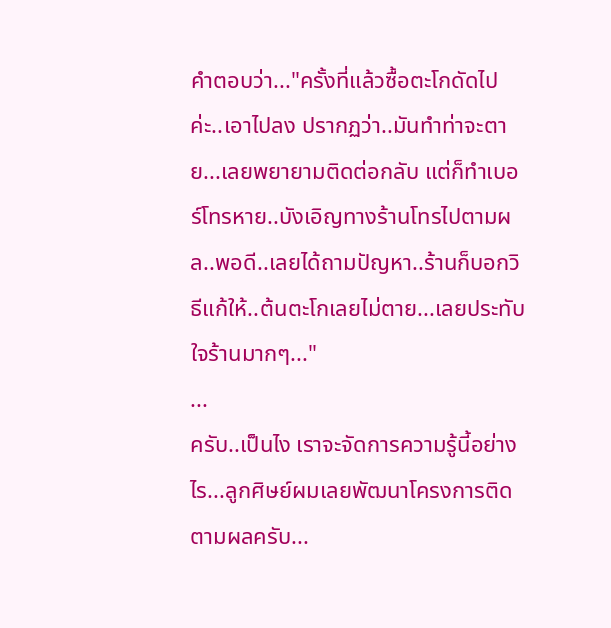คำตอบว่า..."ครั้งที่แล้วซื้อตะโกดัดไปค่ะ..เอาไปลง ปรากฏว่า..มันทำท่าจะตาย...เลยพยายามติดต่อกลับ แต่ก็ทำเบอร์โทรหาย..บังเอิญทางร้านโทรไปตามผล..พอดี..เลยได้ถามปัญหา..ร้านก็บอกวิธีแก้ให้..ต้นตะโกเลยไม่ตาย...เลยประทับใจร้านมากๆ..."
...
ครับ..เป็นไง เราจะจัดการความรู้นี้อย่างไร...ลูกศิษย์ผมเลยพัฒนาโครงการติดตามผลครับ...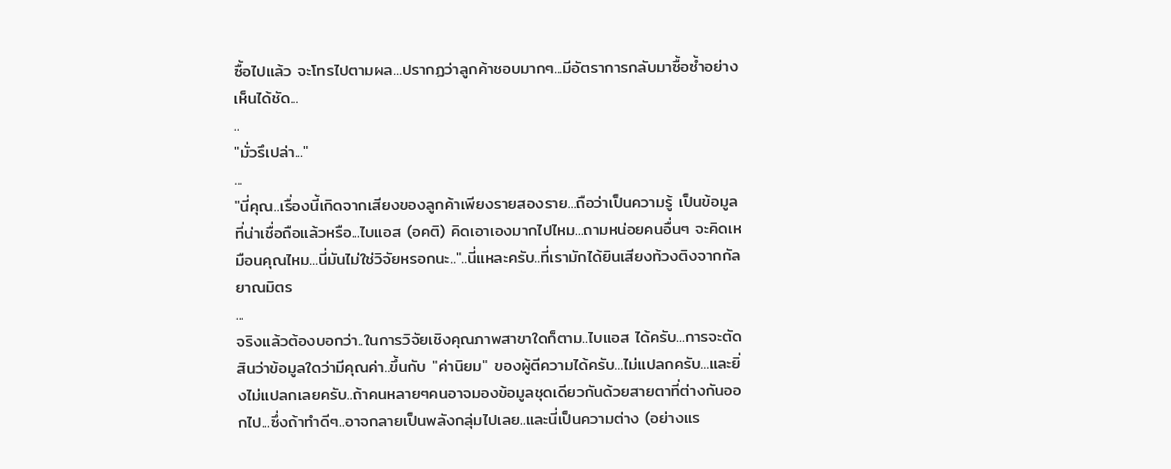ซื้อไปแล้ว จะโทรไปตามผล...ปรากฏว่าลูกค้าชอบมากๆ...มีอัตราการกลับมาซื้อซ้ำอย่างเห็นได้ชัด...
..
"มั่วรึเปล่า..."
...
"นี่คุณ..เรื่องนี้เกิดจากเสียงของลูกค้าเพียงรายสองราย...ถือว่าเป็นความรู้ เป็นข้อมูลที่น่าเชื่อถือแล้วหรือ...ไบแอส (อคติ) คิดเอาเองมากไปไหม...ถามหน่อยคนอื่นๆ จะคิดเหมือนคุณไหม...นี่มันไม่ใช่วิจัยหรอกนะ.."..นี่แหละครับ..ที่เรามักได้ยินเสียงท้วงติงจากกัลยาณมิตร
...
จริงแล้วต้องบอกว่า..ในการวิจัยเชิงคุณภาพสาขาใดก็ตาม..ไบแอส ได้ครับ...การจะตัดสินว่าข้อมูลใดว่ามีคุณค่า..ขึ้นกับ "ค่านิยม" ของผู้ตีความได้ครับ...ไม่แปลกครับ...และยิ่งไม่แปลกเลยครับ..ถ้าคนหลายๆคนอาจมองข้อมูลชุดเดียวกันด้วยสายตาที่ต่างกันออกไป...ซึ่งถ้าทำดีๆ..อาจกลายเป็นพลังกลุ่มไปเลย..และนี่เป็นความต่าง (อย่างแร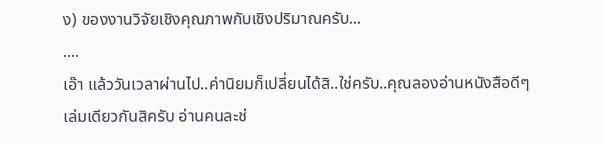ง) ของงานวิจัยเชิงคุณภาพกับเชิงปริมาณครับ...
....
เอ๊า แล้ววันเวลาผ่านไป..ค่านิยมก็เปลี่ยนได้สิ..ใช่ครับ..คุณลองอ่านหนังสือดีๆเล่มเดียวกันสิครับ อ่านคนละช่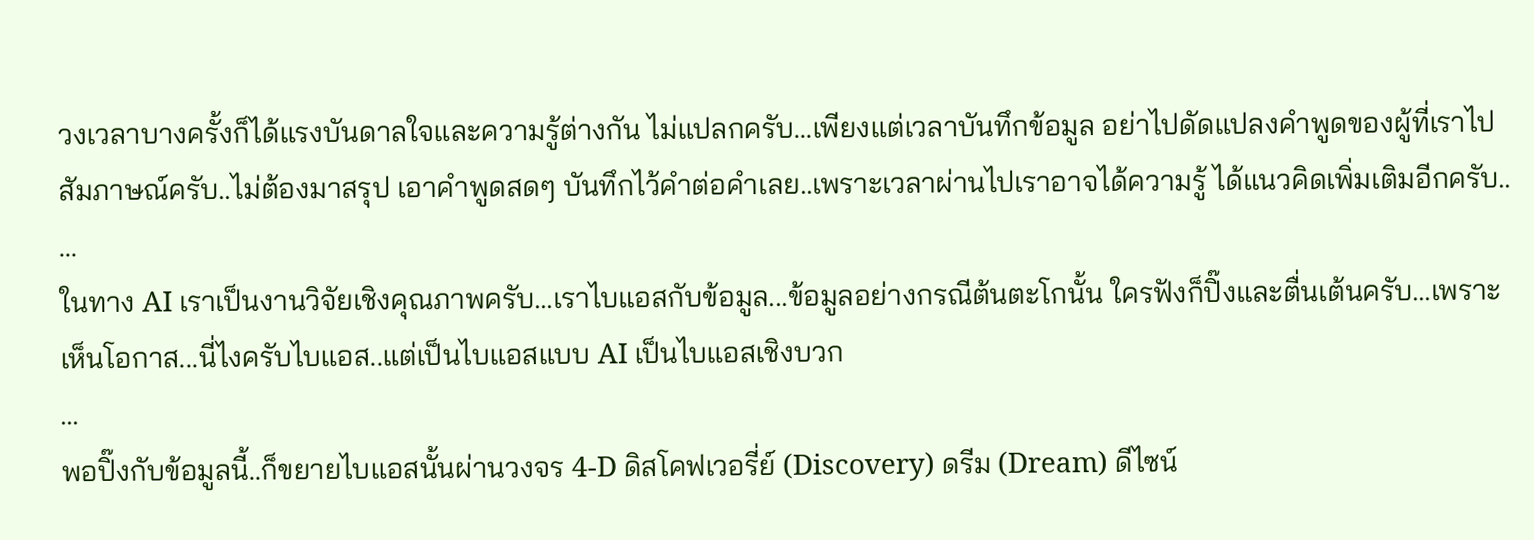วงเวลาบางครั้งก็ได้แรงบันดาลใจและความรู้ต่างกัน ไม่แปลกครับ...เพียงแต่เวลาบันทึกข้อมูล อย่าไปดัดแปลงคำพูดของผู้ที่เราไป สัมภาษณ์ครับ..ไม่ต้องมาสรุป เอาคำพูดสดๆ บันทึกไว้คำต่อคำเลย..เพราะเวลาผ่านไปเราอาจได้ความรู้ ได้แนวคิดเพิ่มเติมอีกครับ..
...
ในทาง AI เราเป็นงานวิจัยเชิงคุณภาพครับ...เราไบแอสกับข้อมูล...ข้อมูลอย่างกรณีต้นตะโกนั้น ใครฟังก็ปิ๊งและตื่นเต้นครับ...เพราะเห็นโอกาส...นี่ไงครับไบแอส..แต่เป็นไบแอสแบบ AI เป็นไบแอสเชิงบวก
...
พอปิ๊งกับข้อมูลนี้..ก็ขยายไบแอสนั้นผ่านวงจร 4-D ดิสโคฟเวอรี่ย์ (Discovery) ดรีม (Dream) ดีไซน์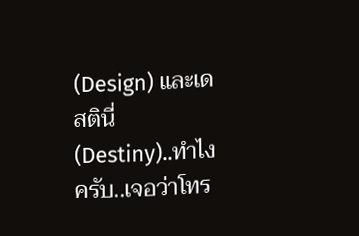(Design) และเดสตินี่ (Destiny)..ทำไงครับ..เจอว่าโทร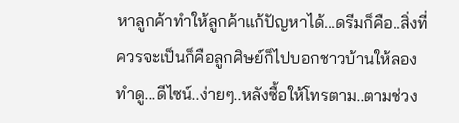หาลูกค้าทำให้ลูกค้าแก้ปัญหาได้...ดรีมก็คือ..สิ่งที่ควรจะเป็นก็คือลูกศิษย์ก็ไปบอกชาวบ้านให้ลองทำดู...ดีไซน์..ง่ายๆ..หลังซื้อให้โทรตาม..ตามช่วง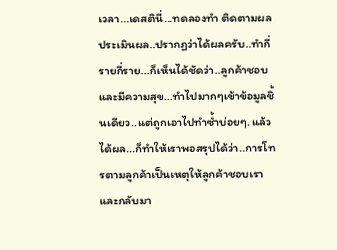เวลา...เดสตินี่...ทดลองทำ ติดตามผล ประเมินผล..ปรากฏว่าได้ผลครับ..ทำกี่รายกี่ราย...ก็เห็นได้ชัดว่า..ลูกค้าชอบและมีความสุข...ทำไปมากๆเข้าข้อมูลชิ้นเดียว..แต่ถูกเอาไปทำซ้ำบ่อยๆ. แล้วได้ผล...ก็ทำให้เราพอสรุปได้ว่า..การโทรตามลูกค้าเป็นเหตุให้ลูกค้าชอบเรา และกลับมา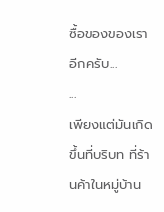ซื้อของของเราอีกครับ...
...
เพียงแต่มันเกิดขึ้นที่บริบท ที่ร้านค้าในหมู่บ้าน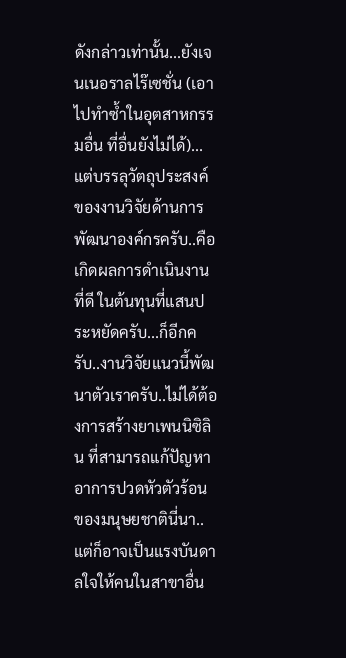ดังกล่าวเท่านั้น...ยังเจนเนอราลไร๊เซชั่น (เอาไปทำซ้ำในอุตสาหกรรมอื่น ที่อื่นยังไม่ได้)...แต่บรรลุวัตถุประสงค์ของงานวิจัยด้านการพัฒนาองค์กรครับ..คือเกิดผลการดำเนินงานที่ดี ในต้นทุนที่แสนประหยัดครับ...ก็อีกครับ..งานวิจัยแนวนี้พัฒนาตัวเราครับ..ไม่ได้ต้องการสร้างยาเพนนิซิลิน ที่สามารถแก้ปัญหาอาการปวดหัวตัวร้อนของมนุษยชาตินี่นา..แต่ก็อาจเป็นแรงบันดาลใจให้คนในสาขาอื่น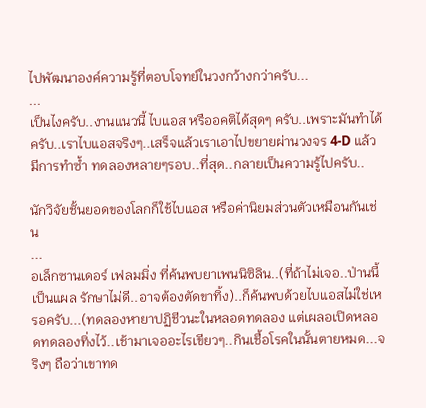ไปพัฒนาองค์ความรู้ที่ตอบโจทย์ในวงกว้างกว่าครับ...
...
เป็นไงครับ..งานแนวนี้ ไบแอส หรืออคติได้สุดๆ ครับ..เพราะมันทำได้ครับ..เราไบแอสจริงๆ..เสร็จแล้วเราเอาไปขยายผ่านวงจร 4-D แล้วมีการทำซ้ำ ทดลองหลายๆรอบ..ที่สุด..กลายเป็นความรู้ไปครับ..

นักวิจัยชั้นยอดของโลกก็ใช้ไบแอส หรือค่านิยมส่วนตัวเหมือนกันเช่น
...
อเล็กซานเดอร์ เฟลมมิ่ง ที่ค้นพบยาเพนนิซิลิน..(ที่ถ้าไม่เจอ..ป่านนี้เป็นแผล รักษาไม่ดี..อาจต้องตัดขาทิ้ง)..ก็ค้นพบด้วยไบแอสไม่ใช่เหรอครับ...(ทดลองหายาปฏิชีวนะในหลอดทดลอง แต่เผลอเปิดหลอดทดลองทิ่งไว้..เช้ามาเจออะไรเขียวๆ..กินเชื้อโรคในนั้นตายหมด...จริงๆ ถือว่าเขาทด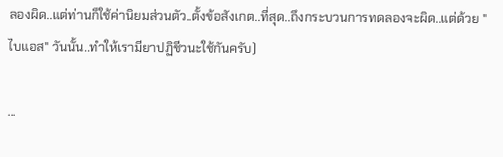ลองผิด..แต่ท่านก็ใช้ค่านิยมส่วนตัว..ตั้งข้อสังเกต..ที่สุด..ถึงกระบวนการทดลองจะผิด..แต่ด้วย "ไบแอส" วันนั้น..ทำให้เรามียาปฏิชีวนะใช้กันครับ)

...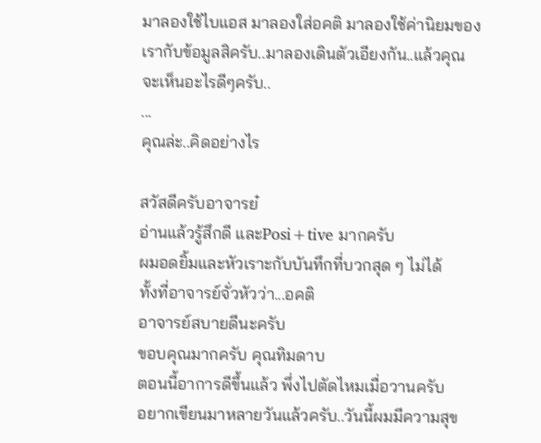มาลองใช้ไบแอส มาลองใส่อคติ มาลองใช้ค่านิยมของเรากับข้อมูลสิครับ..มาลองเดินตัวเอียงกัน..แล้วคุณจะเห็นอะไรดีๆครับ..
...
คุณล่ะ..คิดอย่างไร

สวัสดีครับอาจารย๋
อ่านแล้วรู้สึกดี และPosi+tive มากครับ
ผมอดยิ้มและหัวเราะกับบันทึกที่บวกสุด ๆ ไม่ได้
ทั้งที่อาจารย์จั่วหัวว่า...อคติ
อาจารย์สบายดีนะครับ
ขอบคุณมากครับ คุณทิมดาบ
ตอนนี้อาการดีขึ้นแล้ว พึ่งไปตัดไหมเมื่อวานครับ
อยากเขียนมาหลายวันแล้วครับ..วันนี้ผมมีความสุข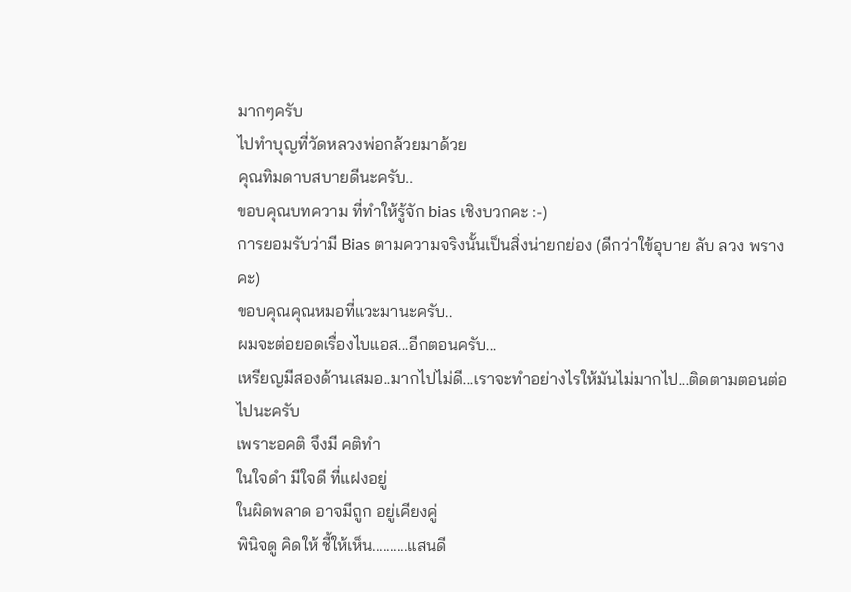มากๆครับ
ไปทำบุญที่วัดหลวงพ่อกล้วยมาด้วย
คุณทิมดาบสบายดีนะครับ..
ขอบคุณบทความ ที่ทำให้รู้จัก bias เชิงบวกคะ :-)
การยอมรับว่ามี Bias ตามความจริงนั้นเป็นสิ่งน่ายกย่อง (ดีกว่าใข้อุบาย ลับ ลวง พราง คะ)
ขอบคุณคุณหมอที่แวะมานะครับ..
ผมจะต่อยอดเรื่องไบแอส...อีกตอนครับ...
เหรียญมีสองด้านเสมอ..มากไปไม่ดี...เราจะทำอย่างไรให้มันไม่มากไป...ติดตามตอนต่อไปนะครับ
เพราะอคติ จึงมี คติทำ
ในใจดำ มีใจดี ที่แฝงอยู่
ในผิดพลาด อาจมีถูก อยู่เคียงคู่
พินิจดู คิดให้ ชี้ให้เห็น..........แสนดี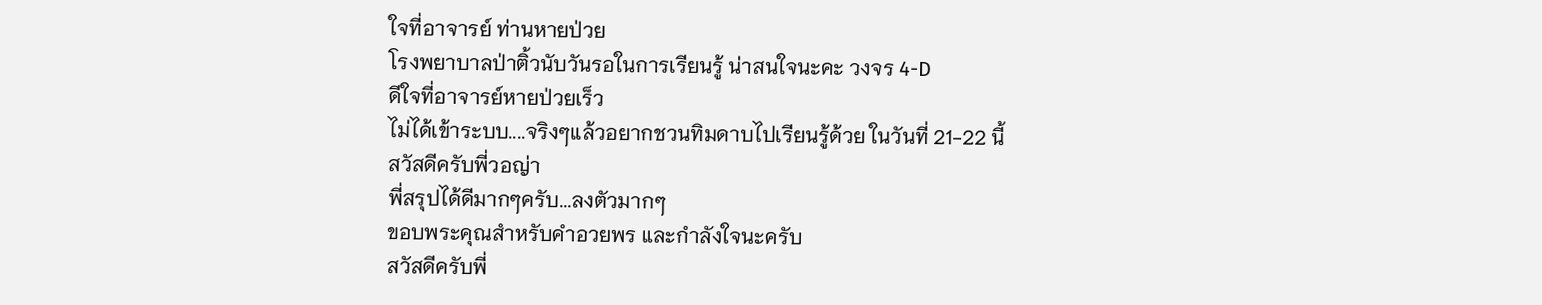ใจที่อาจารย์ ท่านหายป่วย
โรงพยาบาลป่าติ้วนับวันรอในการเรียนรู้ น่าสนใจนะคะ วงจร 4-D
ดีใจที่อาจารย์หายป่วยเร็ว
ไม่ได้เข้าระบบ....จริงๆแล้วอยากชวนทิมดาบไปเรียนรู้ด้วย ในวันที่ 21-22 นี้
สวัสดีครับพี่วอญ่า
พี่สรุปได้ดีมากๆครับ...ลงตัวมากๆ
ขอบพระคุณสำหรับคำอวยพร และกำลังใจนะครับ
สวัสดีครับพี่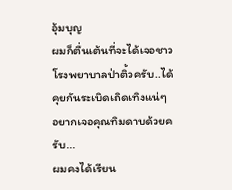อุ้มบุญ
ผมก็ตื่นเต้นที่จะได้เจอชาวโรงพยาบาลป่าติ้วครับ..ได้คุยกันระเบิดเถิดเทิงแน่ๆ
อยากเจอคุณทิมดาบด้วยครับ...
ผมคงได้เรียน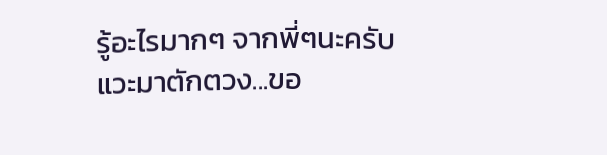รู้อะไรมากๆ จากพี่ๆนะครับ
แวะมาตักตวง...ขอ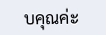บคุณค่ะ